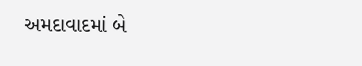અમદાવાદમાં બે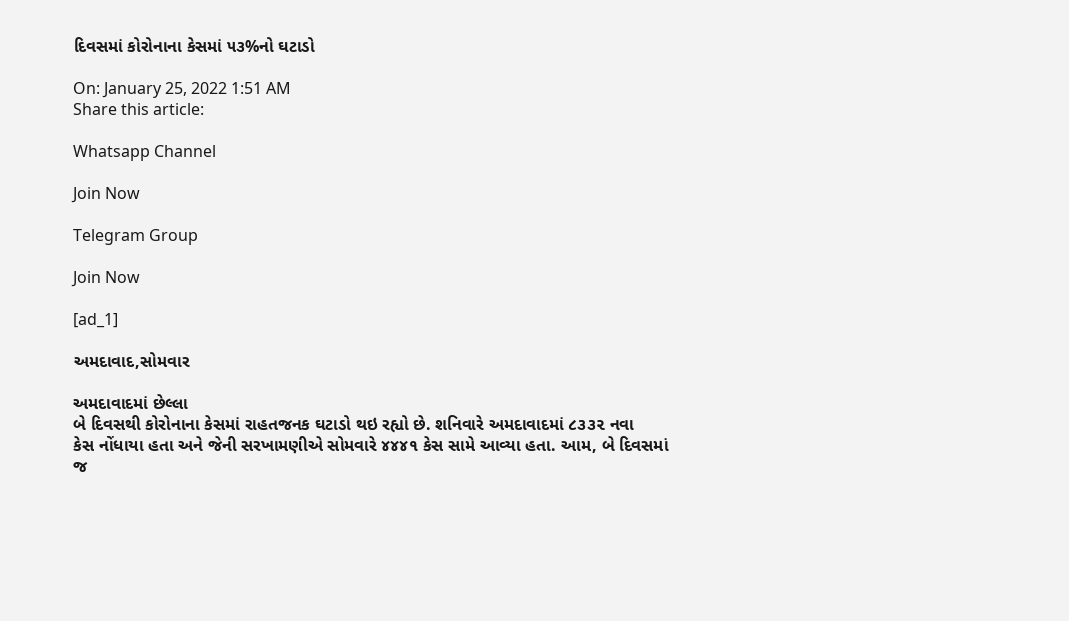દિવસમાં કોરોનાના કેસમાં ૫૩%નો ઘટાડો

On: January 25, 2022 1:51 AM
Share this article:

Whatsapp Channel

Join Now

Telegram Group

Join Now

[ad_1]

અમદાવાદ,સોમવાર

અમદાવાદમાં છેલ્લા
બે દિવસથી કોરોનાના કેસમાં રાહતજનક ઘટાડો થઇ રહ્યો છે. શનિવારે અમદાવાદમાં ૮૩૩૨ નવા
કેસ નોંધાયા હતા અને જેની સરખામણીએ સોમવારે ૪૪૪૧ કેસ સામે આવ્યા હતા. આમ, બે દિવસમાં
જ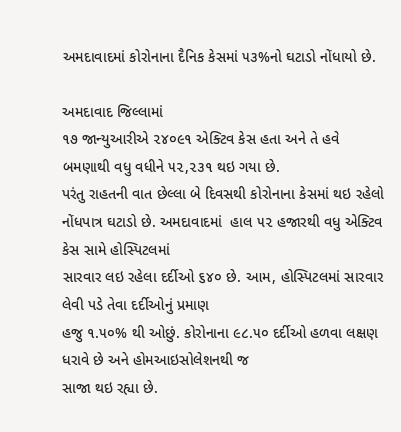અમદાવાદમાં કોરોનાના દૈનિક કેસમાં ૫૩%નો ઘટાડો નોંધાયો છે.

અમદાવાદ જિલ્લામાં
૧૭ જાન્યુઆરીએ ૨૪૦૯૧ એક્ટિવ કેસ હતા અને તે હવે બમણાથી વધુ વધીને ૫૨,૨૩૧ થઇ ગયા છે.
પરંતુ રાહતની વાત છેલ્લા બે દિવસથી કોરોનાના કેસમાં થઇ રહેલો નોંધપાત્ર ઘટાડો છે. અમદાવાદમાં  હાલ ૫૨ હજારથી વધુ એક્ટિવ કેસ સામે હોસ્પિટલમાં
સારવાર લઇ રહેલા દર્દીઓ ૬૪૦ છે. આમ, હોસ્પિટલમાં સારવાર લેવી પડે તેવા દર્દીઓનું પ્રમાણ
હજુ ૧.૫૦% થી ઓછું. કોરોનાના ૯૮.૫૦ દર્દીઓ હળવા લક્ષણ ધરાવે છે અને હોમઆઇસોલેશનથી જ
સાજા થઇ રહ્યા છે.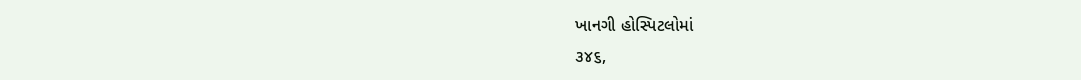ખાનગી હોસ્પિટલોમાં
૩૪૬,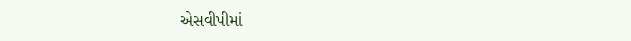એસવીપીમાં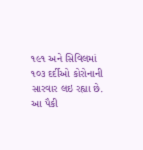૧૯૧ અને સિવિલમાં ૧૦૩ દર્દીઓ કોરોનાની સારવાર લઇ રહ્યા છે. આ પૈકી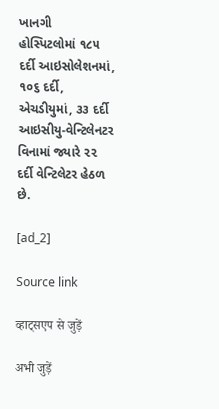ખાનગી
હોસ્પિટલોમાં ૧૮૫ દર્દી આઇસોલેશનમાં, ૧૦૬ દર્દી, એચડીયુમાં, ૩૩ દર્દી આઇસીયુ-વેન્ટિલેનટર
વિનામાં જ્યારે ૨૨ દર્દી વેન્ટિલેટર હેઠળ છે.

[ad_2]

Source link

व्हाट्सएप से जुड़ें

अभी जुड़ें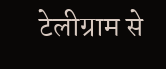टेलीग्राम से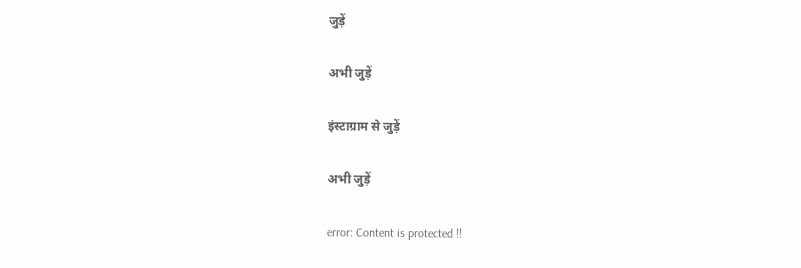जुड़ें

अभी जुड़ें

इंस्टाग्राम से जुड़ें

अभी जुड़ें

error: Content is protected !!